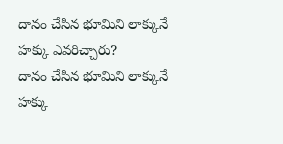దానం చేసిన భూమిని లాక్కునే హక్కు ఎవరిచ్చారు?
దానం చేసిన భూమిని లాక్కునే హక్కు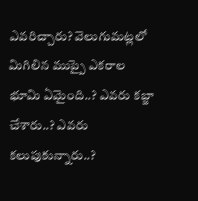ఎవరిచ్చారు? వెలుగుమట్లలో మిగిలిన ముప్పై ఎకరాల భూమి ఏమైంది..? ఎవరు కబ్జా చేశారు..? ఎవరు కలుపుకున్నారు..?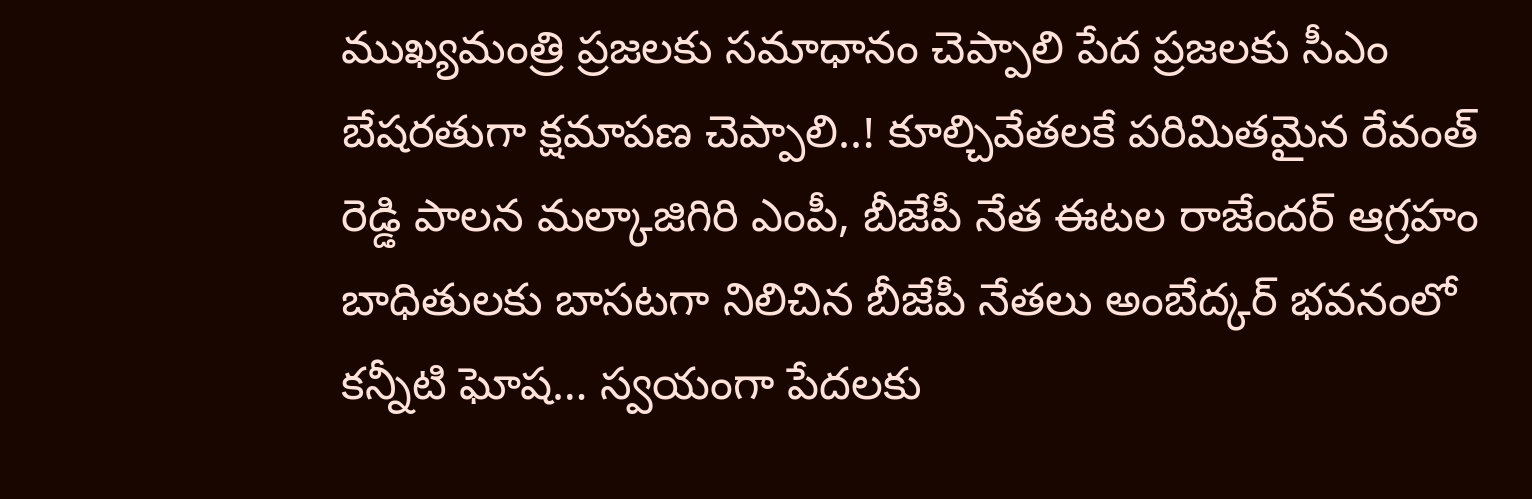ముఖ్యమంత్రి ప్రజలకు సమాధానం చెప్పాలి పేద ప్రజలకు సీఎం బేషరతుగా క్షమాపణ చెప్పాలి..! కూల్చివేతలకే పరిమితమైన రేవంత్ రెడ్డి పాలన మల్కాజిగిరి ఎంపీ, బీజేపీ నేత ఈటల రాజేందర్ ఆగ్రహం బాధితులకు బాసటగా నిలిచిన బీజేపీ నేతలు అంబేద్కర్ భవనంలో కన్నీటి ఘోష… స్వయంగా పేదలకు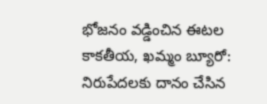భోజనం వడ్డించిన ఈటల కాకతీయ, ఖమ్మం బ్యూరో: నిరుపేదలకు దానం చేసిన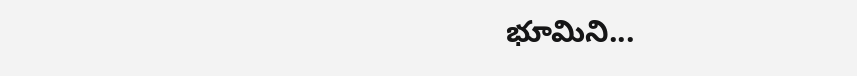భూమిని...